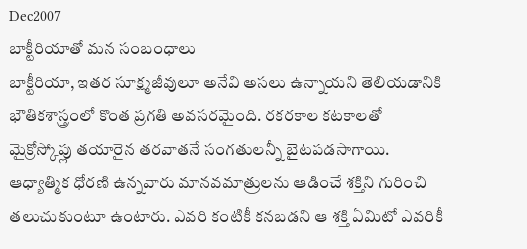Dec2007
బాక్టీరియాతో మన సంబంధాలు
బాక్టీరియా, ఇతర సూక్ష్మజీవులూ అనేవి అసలు ఉన్నాయని తెలియడానికి భౌతికశాస్త్రంలో కొంత ప్రగతి అవసరమైంది. రకరకాల కటకాలతో మైక్రోస్కోప్లు తయారైన తరవాతనే సంగతులన్నీ బైటపడసాగాయి.
ఆధ్యాత్మిక ధోరణి ఉన్నవారు మానవమాత్రులను ఆడించే శక్తిని గురించి తలుచుకుంటూ ఉంటారు. ఎవరి కంటికీ కనబడని ఆ శక్తి ఏమిటో ఎవరికీ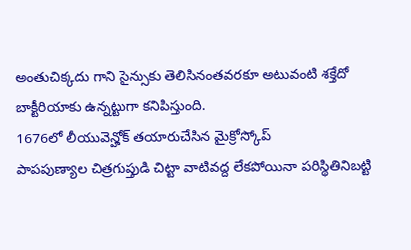అంతుచిక్కదు గాని సైన్సుకు తెలిసినంతవరకూ అటువంటి శక్తేదో బాక్టీరియాకు ఉన్నట్టుగా కనిపిస్తుంది.
1676లో లీయువెన్హోక్ తయారుచేసిన మైక్రోస్కోప్
పాపపుణ్యాల చిత్రగుప్తుడి చిట్టా వాటివద్ద లేకపోయినా పరిస్థితినిబట్టి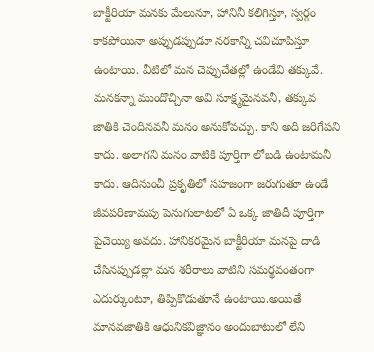బాక్టీరియా మనకు మేలునూ, హానినీ కలిగిస్తూ, స్వర్గం కాకపోయినా అప్పుడప్పుడూ నరకాన్ని చవిచూపిస్తూ ఉంటాయి. వీటిలో మన చెప్పుచేతల్లో ఉండేవి తక్కువే. మనకన్నా ముందొచ్చినా అవి సూక్ష్మమైనవనీ, తక్కువ జాతికి చెందినవనీ మనం అనుకోవచ్చు. కాని అది జరిగేపని కాదు. అలాగని మనం వాటికి పూర్తిగా లోబడి ఉంటామనీ కాదు. ఆదినుంచీ ప్రకృతిలో సహజంగా జరుగుతూ ఉండే జీవపరిణామపు పెనుగులాటలో ఏ ఒక్క జాతిదీ పూర్తిగా పైచెయ్యి అవదు. హానికరమైన బాక్టీరియా మనపై దాడి చేసినప్పుడల్లా మన శరీరాలు వాటిని సమర్థవంతంగా ఎదుర్కుంటూ, తిప్పికొడుతూనే ఉంటాయి.అయితే మానవజాతికి ఆధునికవిజ్ఞానం అందుబాటులో లేని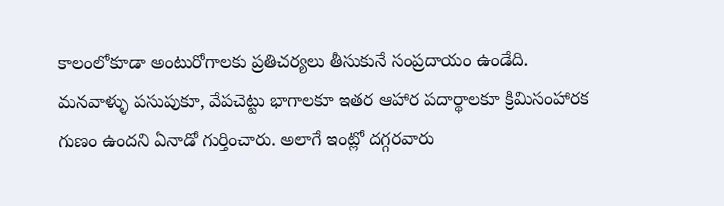కాలంలోకూడా అంటురోగాలకు ప్రతిచర్యలు తీసుకునే సంప్రదాయం ఉండేది. మనవాళ్ళు పసుపుకూ, వేపచెట్టు భాగాలకూ ఇతర ఆహార పదార్థాలకూ క్రిమిసంహారక గుణం ఉందని ఏనాడో గుర్తించారు. అలాగే ఇంట్లో దగ్గరవారు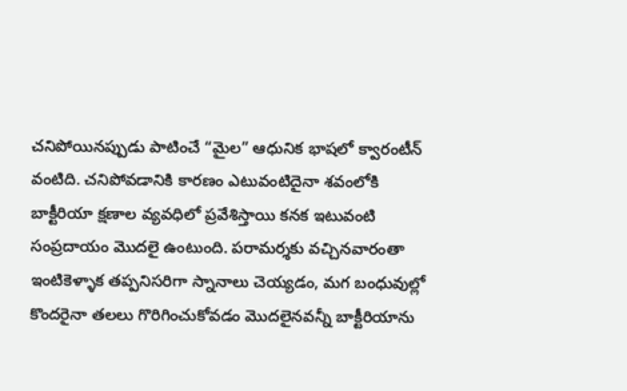చనిపోయినప్పుడు పాటించే “మైల” ఆధునిక భాషలో క్వారంటీన్ వంటిది. చనిపోవడానికి కారణం ఎటువంటిదైనా శవంలోకి బాక్టీరియా క్షణాల వ్యవధిలో ప్రవేశిస్తాయి కనక ఇటువంటి సంప్రదాయం మొదలై ఉంటుంది. పరామర్శకు వచ్చినవారంతా ఇంటికెళ్ళాక తప్పనిసరిగా స్నానాలు చెయ్యడం, మగ బంధువుల్లో కొందరైనా తలలు గొరిగించుకోవడం మొదలైనవన్నీ బాక్టీరియాను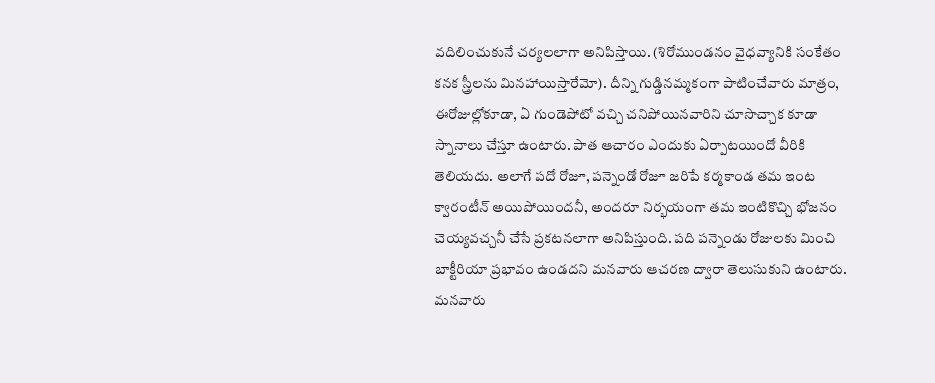వదిలించుకునే చర్యలలాగా అనిపిస్తాయి. (శిరోముండనం వైధవ్యానికి సంకేతం కనక స్త్రీలను మినహాయిస్తారేమో). దీన్ని గుడ్డినమ్మకంగా పాటించేవారు మాత్రం, ఈరోజుల్లోకూడా, ఏ గుండెపోటో వచ్చి చనిపోయినవారిని చూసొచ్చాక కూడా స్నానాలు చేస్తూ ఉంటారు. పాత ఆచారం ఎందుకు ఏర్పాటయిందో వీరికి తెలియదు. అలాగే పదో రోజూ, పన్నెండో రోజూ జరిపే కర్మకాండ తమ ఇంట క్వారంటీన్ అయిపోయిందనీ, అందరూ నిర్భయంగా తమ ఇంటికొచ్చి భోజనం చెయ్యవచ్చనీ చేసే ప్రకటనలాగా అనిపిస్తుంది. పది పన్నెండు రోజులకు మించి బాక్టీరియా ప్రభావం ఉండదని మనవారు ఆచరణ ద్వారా తెలుసుకుని ఉంటారు.
మనవారు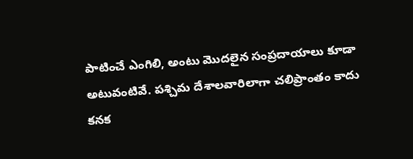పాటించే ఎంగిలి, అంటు మొదలైన సంప్రదాయాలు కూడా అటువంటివే. పశ్చిమ దేశాలవారిలాగా చలిప్రాంతం కాదు కనక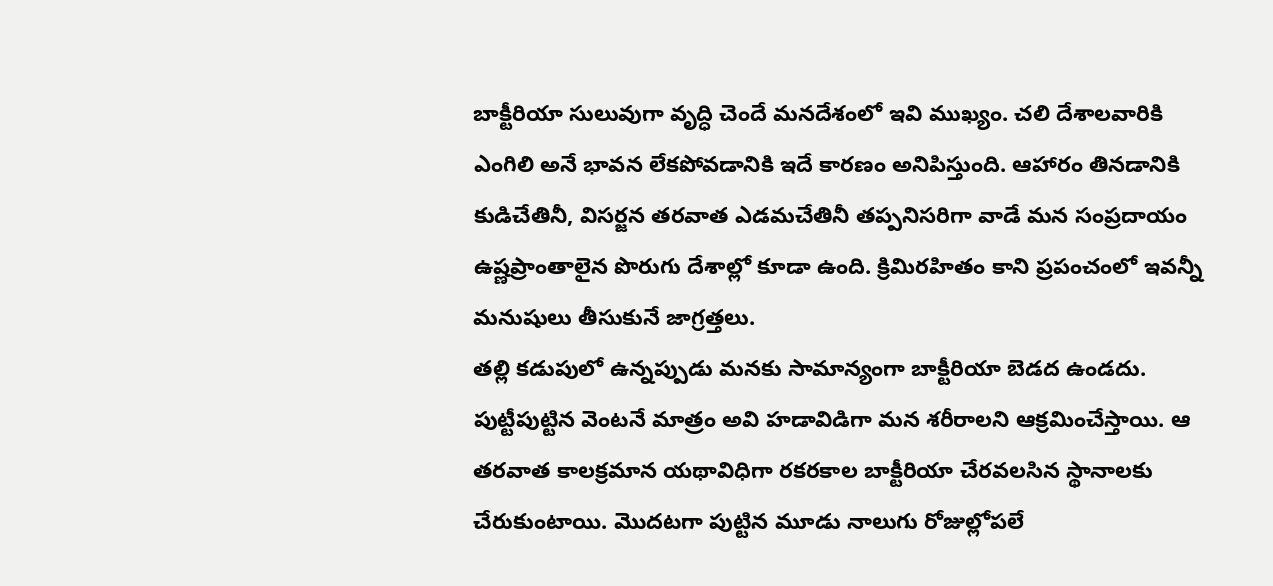బాక్టీరియా సులువుగా వృద్ధి చెందే మనదేశంలో ఇవి ముఖ్యం. చలి దేశాలవారికి ఎంగిలి అనే భావన లేకపోవడానికి ఇదే కారణం అనిపిస్తుంది. ఆహారం తినడానికి కుడిచేతినీ, విసర్జన తరవాత ఎడమచేతినీ తప్పనిసరిగా వాడే మన సంప్రదాయం ఉష్ణప్రాంతాలైన పొరుగు దేశాల్లో కూడా ఉంది. క్రిమిరహితం కాని ప్రపంచంలో ఇవన్నీ మనుషులు తీసుకునే జాగ్రత్తలు.
తల్లి కడుపులో ఉన్నప్పుడు మనకు సామాన్యంగా బాక్టీరియా బెడద ఉండదు. పుట్టీపుట్టిన వెంటనే మాత్రం అవి హడావిడిగా మన శరీరాలని ఆక్రమించేస్తాయి. ఆ తరవాత కాలక్రమాన యథావిధిగా రకరకాల బాక్టీరియా చేరవలసిన స్థానాలకు చేరుకుంటాయి. మొదటగా పుట్టిన మూడు నాలుగు రోజుల్లోపలే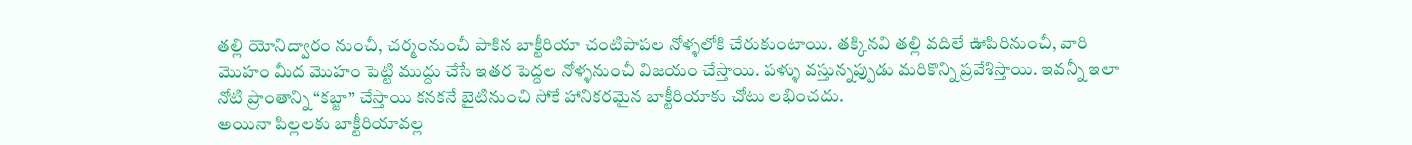తల్లి యోనిద్వారం నుంచీ, చర్మంనుంచీ పాకిన బాక్టీరియా చంటిపాపల నోళ్ళలోకి చేరుకుంటాయి. తక్కినవి తల్లి వదిలే ఊపిరినుంచీ, వారి మొహం మీద మొహం పెట్టి ముద్దు చేసే ఇతర పెద్దల నోళ్ళనుంచీ విజయం చేస్తాయి. పళ్ళు వస్తున్నప్పుడు మరికొన్ని ప్రవేశిస్తాయి. ఇవన్నీ ఇలా నోటి ప్రాంతాన్ని “కబ్జా” చేస్తాయి కనకనే బైటినుంచి సోకే హానికరమైన బాక్టీరియాకు చోటు లభించదు.
అయినా పిల్లలకు బాక్టీరియావల్ల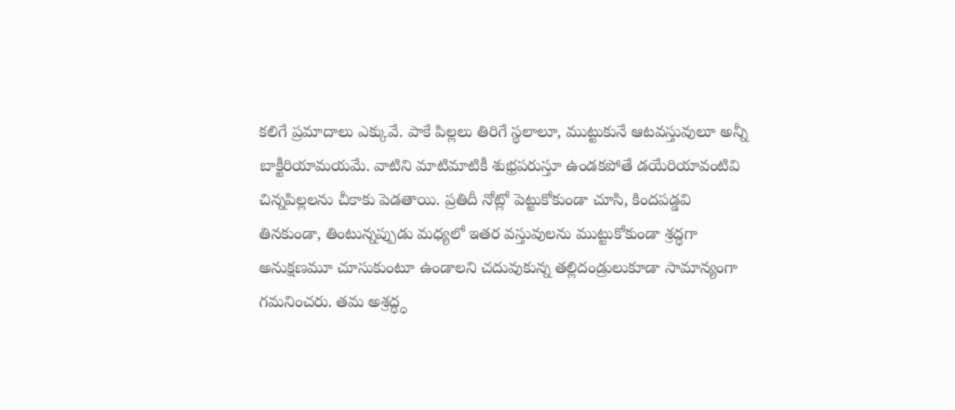కలిగే ప్రమాదాలు ఎక్కువే. పాకే పిల్లలు తిరిగే స్థలాలూ, ముట్టుకునే ఆటవస్తువులూ అన్నీ బాక్టీరియామయమే. వాటిని మాటిమాటికీ శుభ్రపరుస్తూ ఉండకపోతే డయేరియావంటివి చిన్నపిల్లలను చీకాకు పెడతాయి. ప్రతిదీ నోట్లో పెట్టుకోకుండా చూసి, కిందపడ్డవి తినకుండా, తింటున్నప్పుడు మధ్యలో ఇతర వస్తువులను ముట్టుకోకుండా శ్రద్ధగా అనుక్షణమూ చూసుకుంటూ ఉండాలని చదువుకున్న తల్లిదండ్రులుకూడా సామాన్యంగా గమనించరు. తమ అశ్రద్ధ్ధ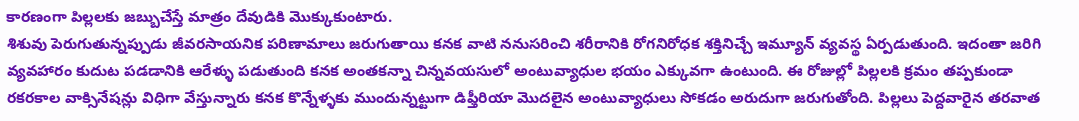కారణంగా పిల్లలకు జబ్బుచేస్తే మాత్రం దేవుడికి మొక్కుకుంటారు.
శిశువు పెరుగుతున్నప్పుడు జీవరసాయనిక పరిణామాలు జరుగుతాయి కనక వాటి ననుసరించి శరీరానికి రోగనిరోధక శక్తినిచ్చే ఇమ్యూన్ వ్యవస్థ ఏర్పడుతుంది. ఇదంతా జరిగి వ్యవహారం కుదుట పడడానికి ఆరేళ్ళు పడుతుంది కనక అంతకన్నా చిన్నవయసులో అంటువ్యాధుల భయం ఎక్కువగా ఉంటుంది. ఈ రోజుల్లో పిల్లలకి క్రమం తప్పకుండా రకరకాల వాక్సినేషన్లు విధిగా వేస్తున్నారు కనక కొన్నేళ్ళకు ముందున్నట్టుగా డిఫ్తీరియా మొదలైన అంటువ్యాధులు సోకడం అరుదుగా జరుగుతోంది. పిల్లలు పెద్దవారైన తరవాత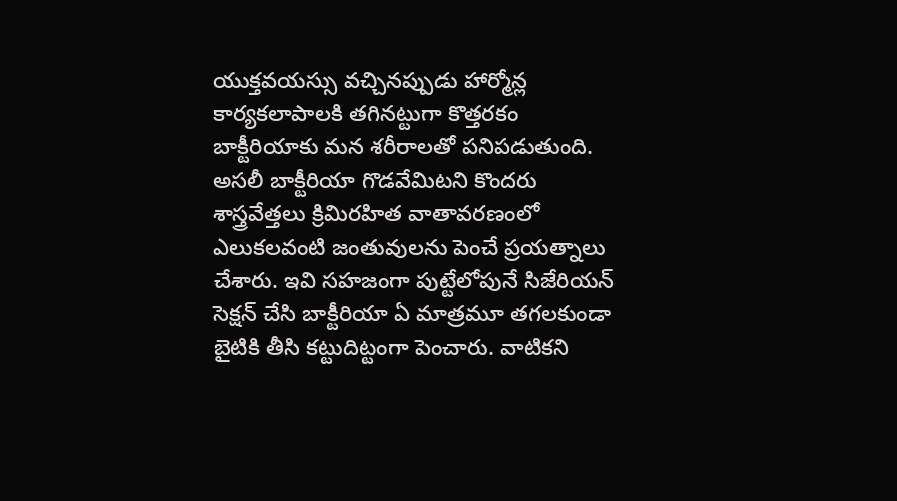యుక్తవయస్సు వచ్చినప్పుడు హార్మోన్ల కార్యకలాపాలకి తగినట్టుగా కొత్తరకం బాక్టీరియాకు మన శరీరాలతో పనిపడుతుంది.
అసలీ బాక్టీరియా గొడవేమిటని కొందరు శాస్త్రవేత్తలు క్రిమిరహిత వాతావరణంలో ఎలుకలవంటి జంతువులను పెంచే ప్రయత్నాలు చేశారు. ఇవి సహజంగా పుట్టేలోపునే సిజేరియన్ సెక్షన్ చేసి బాక్టీరియా ఏ మాత్రమూ తగలకుండా బైటికి తీసి కట్టుదిట్టంగా పెంచారు. వాటికని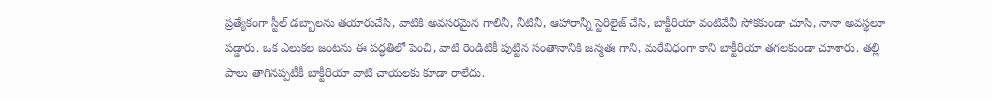ప్రత్యేకంగా స్టీల్ డబ్బాలను తయారుచేసి, వాటికి అవసరమైన గాలినీ, నీటినీ, ఆహారాన్నీ స్టెరిలైజ్ చేసి, బాక్టీరియా వంటివేవీ సోకకుండా చూసి, నానా అవస్థలూ పడ్డారు. ఒక ఎలుకల జంటను ఈ పద్ధతిలో పెంచి, వాటి రెండిటికీ పుట్టిన సంతానానికి జన్మతః గాని, మరేవిధంగా కాని బాక్టీరియా తగలకుండా చూశారు. తల్లి పాలు తాగినప్పటీకీ బాక్టీరియా వాటి చాయలకు కూడా రాలేదు.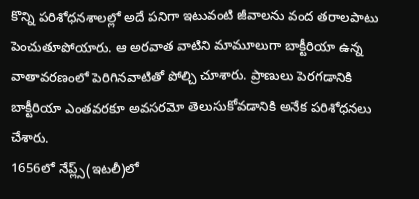కొన్ని పరిశోధనశాలల్లో అదే పనిగా ఇటువంటి జీవాలను వంద తరాలపాటు పెంచుతూపోయారు. ఆ అరవాత వాటిని మామూలుగా బాక్టీరియా ఉన్న వాతావరణంలో పెరిగినవాటితో పోల్చి చూశారు. ప్రాణులు పెరగడానికి బాక్టీరియా ఎంతవరకూ అవసరమో తెలుసుకోవడానికి అనేక పరిశోధనలు చేశారు.
1656లో నేప్ల్స్(ఇటలీ)లో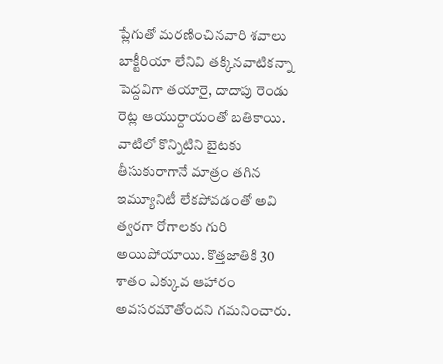ప్లేగుతో మరణించినవారి శవాలు
బాక్టీరియా లేనివి తక్కినవాటికన్నా పెద్దవిగా తయారై, దాదాపు రెండు రెట్ల ఆయుర్దాయంతో బతికాయి. వాటిలో కొన్నిటిని బైటకు తీసుకురాగానే మాత్రం తగిన ఇమ్యూనిటీ లేకపోవడంతో అవి త్వరగా రోగాలకు గురి అయిపోయాయి. కొత్తజాతికి 30 శాతం ఎక్కువ ఆహారం అవసరమౌతోందని గమనించారు.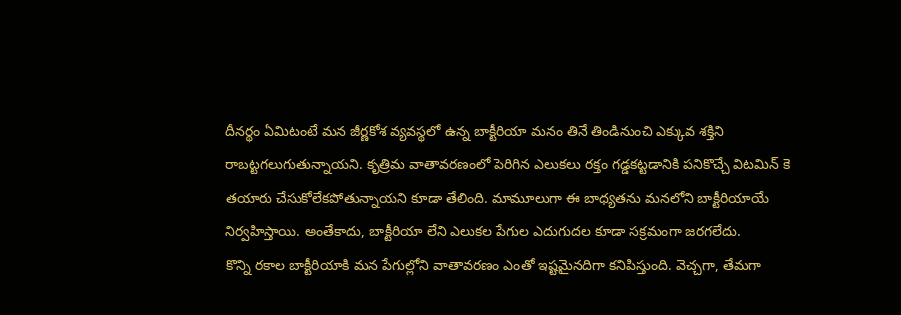దీనర్థం ఏమిటంటే మన జీర్ణకోశ వ్యవస్థలో ఉన్న బాక్టీరియా మనం తినే తిండినుంచి ఎక్కువ శక్తిని రాబట్టగలుగుతున్నాయని. కృత్రిమ వాతావరణంలో పెరిగిన ఎలుకలు రక్తం గడ్డకట్టడానికి పనికొచ్చే విటమిన్ కె తయారు చేసుకోలేకపోతున్నాయని కూడా తేలింది. మామూలుగా ఈ బాధ్యతను మనలోని బాక్టీరియాయే నిర్వహిస్తాయి. అంతేకాదు, బాక్టీరియా లేని ఎలుకల పేగుల ఎదుగుదల కూడా సక్రమంగా జరగలేదు.
కొన్ని రకాల బాక్టీరియాకి మన పేగుల్లోని వాతావరణం ఎంతో ఇష్టమైనదిగా కనిపిస్తుంది. వెచ్చగా, తేమగా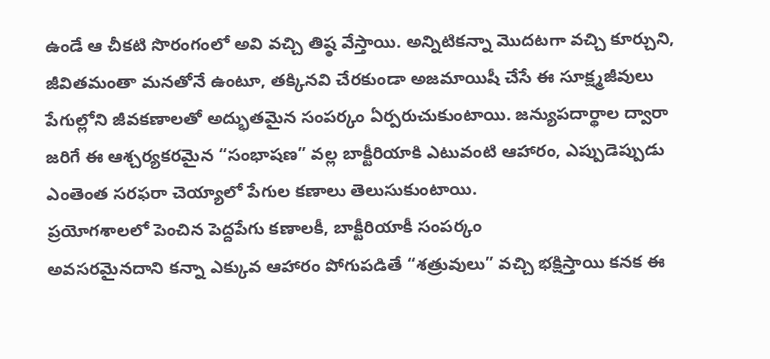ఉండే ఆ చీకటి సొరంగంలో అవి వచ్చి తిష్ఠ వేస్తాయి. అన్నిటికన్నా మొదటగా వచ్చి కూర్చుని, జీవితమంతా మనతోనే ఉంటూ, తక్కినవి చేరకుండా అజమాయిషీ చేసే ఈ సూక్ష్మజీవులు పేగుల్లోని జీవకణాలతో అద్భుతమైన సంపర్కం ఏర్పరుచుకుంటాయి. జన్యుపదార్థాల ద్వారా జరిగే ఈ ఆశ్చర్యకరమైన “సంభాషణ” వల్ల బాక్టీరియాకి ఎటువంటి ఆహారం, ఎప్పుడెప్పుడు ఎంతెంత సరఫరా చెయ్యాలో పేగుల కణాలు తెలుసుకుంటాయి.
ప్రయోగశాలలో పెంచిన పెద్దపేగు కణాలకీ, బాక్టీరియాకీ సంపర్కం
అవసరమైనదాని కన్నా ఎక్కువ ఆహారం పోగుపడితే “శత్రువులు” వచ్చి భక్షిస్తాయి కనక ఈ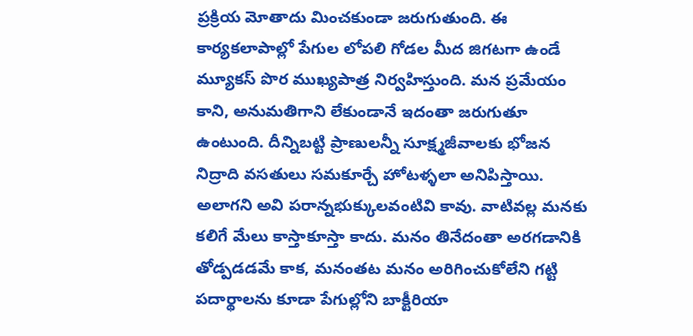ప్రక్రియ మోతాదు మించకుండా జరుగుతుంది. ఈ కార్యకలాపాల్లో పేగుల లోపలి గోడల మీద జిగటగా ఉండే మ్యూకస్ పొర ముఖ్యపాత్ర నిర్వహిస్తుంది. మన ప్రమేయం కాని, అనుమతిగాని లేకుండానే ఇదంతా జరుగుతూ ఉంటుంది. దీన్నిబట్టి ప్రాణులన్నీ సూక్ష్మజీవాలకు భోజన నిద్రాది వసతులు సమకూర్చే హోటళ్ళలా అనిపిస్తాయి. అలాగని అవి పరాన్నభుక్కులవంటివి కావు. వాటివల్ల మనకు కలిగే మేలు కాస్తాకూస్తా కాదు. మనం తినేదంతా అరగడానికి తోడ్పడడమే కాక, మనంతట మనం అరిగించుకోలేని గట్టి పదార్థాలను కూడా పేగుల్లోని బాక్టీరియా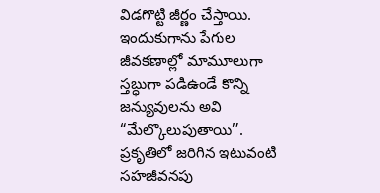విడగొట్టి జీర్ణం చేస్తాయి. ఇందుకుగాను పేగుల జీవకణాల్లో మామూలుగా స్తబ్ధుగా పడిఉండే కొన్ని జన్యువులను అవి “మేల్కొలుపుతాయి”. ప్రకృతిలో జరిగిన ఇటువంటి సహజీవనపు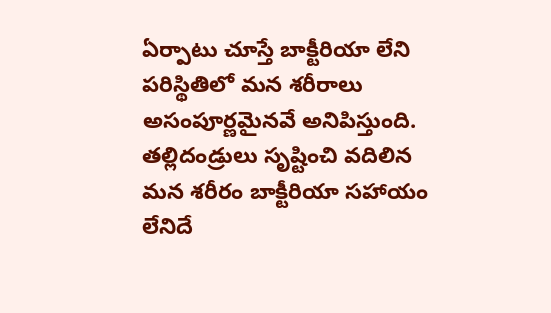ఏర్పాటు చూస్తే బాక్టీరియా లేని పరిస్థితిలో మన శరీరాలు అసంపూర్ణమైనవే అనిపిస్తుంది. తల్లిదండ్రులు సృష్టించి వదిలిన మన శరీరం బాక్టీరియా సహాయం లేనిదే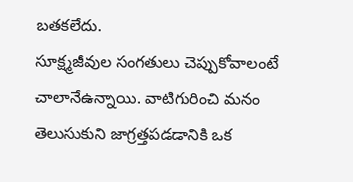బతకలేదు.
సూక్ష్మజీవుల సంగతులు చెప్పుకోవాలంటే చాలానేఉన్నాయి. వాటిగురించి మనం తెలుసుకుని జాగ్రత్తపడడానికి ఒక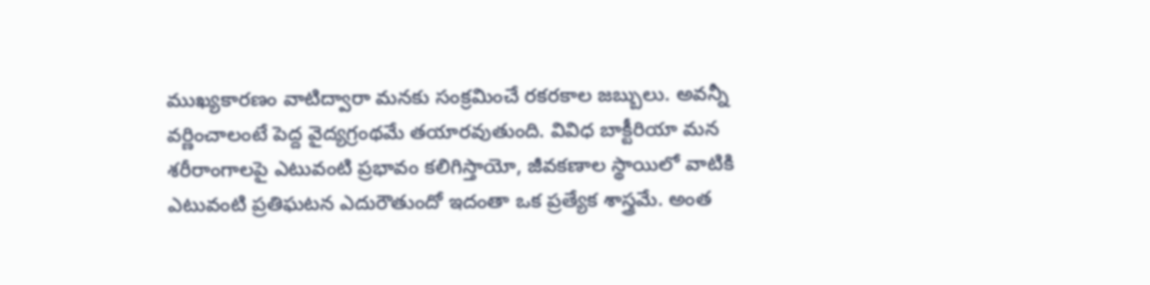ముఖ్యకారణం వాటిద్వారా మనకు సంక్రమించే రకరకాల జబ్బులు. అవన్నీ వర్ణించాలంటే పెద్ద వైద్యగ్రంథమే తయారవుతుంది. వివిధ బాక్టీరియా మన శరీరాంగాలపై ఎటువంటి ప్రభావం కలిగిస్తాయో, జీవకణాల స్థాయిలో వాటికి ఎటువంటి ప్రతిఘటన ఎదురౌతుందో ఇదంతా ఒక ప్రత్యేక శాస్త్రమే. అంత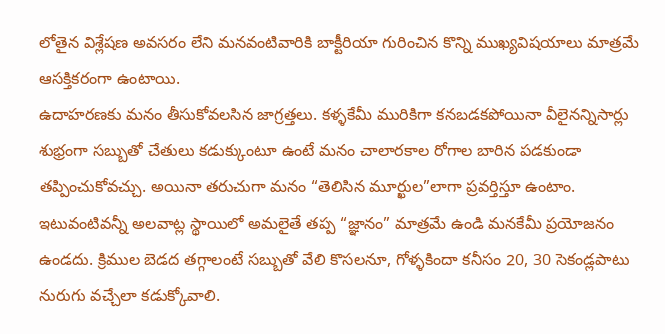లోతైన విశ్లేషణ అవసరం లేని మనవంటివారికి బాక్టీరియా గురించిన కొన్ని ముఖ్యవిషయాలు మాత్రమే ఆసక్తికరంగా ఉంటాయి.
ఉదాహరణకు మనం తీసుకోవలసిన జాగ్రత్తలు. కళ్ళకేమీ మురికిగా కనబడకపోయినా వీలైనన్నిసార్లు శుభ్రంగా సబ్బుతో చేతులు కడుక్కుంటూ ఉంటే మనం చాలారకాల రోగాల బారిన పడకుండా తప్పించుకోవచ్చు. అయినా తరుచుగా మనం “తెలిసిన మూర్ఖుల”లాగా ప్రవర్తిస్తూ ఉంటాం. ఇటువంటివన్నీ అలవాట్ల స్థాయిలో అమలైతే తప్ప “జ్ఞానం” మాత్రమే ఉండి మనకేమీ ప్రయోజనం ఉండదు. క్రిముల బెడద తగ్గాలంటే సబ్బుతో వేలి కొసలనూ, గోళ్ళకిందా కనీసం 20, 30 సెకండ్లపాటు నురుగు వచ్చేలా కడుక్కోవాలి.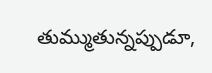తుమ్ముతున్నప్పుడూ,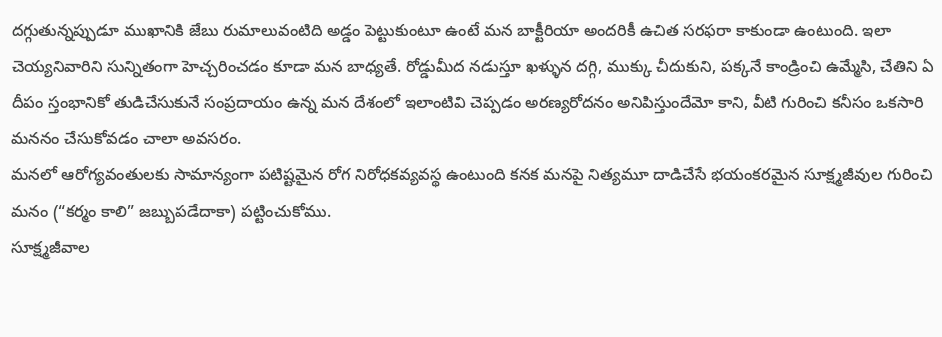దగ్గుతున్నప్పుడూ ముఖానికి జేబు రుమాలువంటిది అడ్డం పెట్టుకుంటూ ఉంటే మన బాక్టీరియా అందరికీ ఉచిత సరఫరా కాకుండా ఉంటుంది. ఇలా చెయ్యనివారిని సున్నితంగా హెచ్చరించడం కూడా మన బాధ్యతే. రోడ్డుమీద నడుస్తూ ఖళ్ళున దగ్గి, ముక్కు చీదుకుని, పక్కనే కాండ్రించి ఉమ్మేసి, చేతిని ఏ దీపం స్తంభానికో తుడిచేసుకునే సంప్రదాయం ఉన్న మన దేశంలో ఇలాంటివి చెప్పడం అరణ్యరోదనం అనిపిస్తుందేమో కాని, వీటి గురించి కనీసం ఒకసారి మననం చేసుకోవడం చాలా అవసరం.
మనలో ఆరోగ్యవంతులకు సామాన్యంగా పటిష్టమైన రోగ నిరోధకవ్యవస్థ ఉంటుంది కనక మనపై నిత్యమూ దాడిచేసే భయంకరమైన సూక్ష్మజీవుల గురించి మనం (“కర్మం కాలి” జబ్బుపడేదాకా) పట్టించుకోము.
సూక్ష్మజీవాల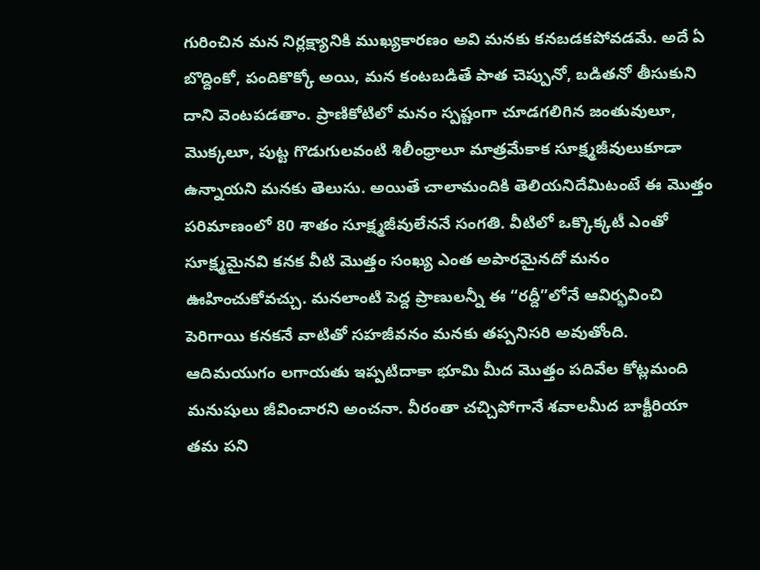గురించిన మన నిర్లక్ష్యానికి ముఖ్యకారణం అవి మనకు కనబడకపోవడమే. అదే ఏ బొద్దింకో, పందికొక్కో అయి, మన కంటబడితే పాత చెప్పునో, బడితనో తీసుకుని దాని వెంటపడతాం. ప్రాణికోటిలో మనం స్పష్టంగా చూడగలిగిన జంతువులూ, మొక్కలూ, పుట్ట గొడుగులవంటి శిలీంధ్రాలూ మాత్రమేకాక సూక్ష్మజీవులుకూడా ఉన్నాయని మనకు తెలుసు. అయితే చాలామందికి తెలియనిదేమిటంటే ఈ మొత్తం పరిమాణంలో 80 శాతం సూక్ష్మజీవులేననే సంగతి. వీటిలో ఒక్కొక్కటీ ఎంతో సూక్ష్మమైనవి కనక వీటి మొత్తం సంఖ్య ఎంత అపారమైనదో మనం ఊహించుకోవచ్చు. మనలాంటి పెద్ద ప్రాణులన్నీ ఈ “రద్దీ”లోనే ఆవిర్భవించి పెరిగాయి కనకనే వాటితో సహజీవనం మనకు తప్పనిసరి అవుతోంది.
ఆదిమయుగం లగాయతు ఇప్పటిదాకా భూమి మీద మొత్తం పదివేల కోట్లమంది మనుషులు జీవించారని అంచనా. వీరంతా చచ్చిపోగానే శవాలమీద బాక్టీరియా తమ పని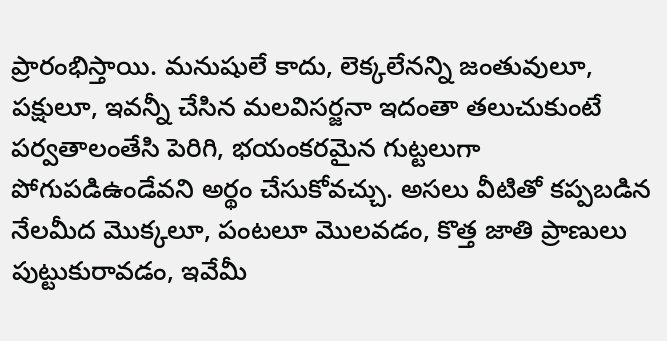ప్రారంభిస్తాయి. మనుషులే కాదు, లెక్కలేనన్ని జంతువులూ, పక్షులూ, ఇవన్నీ చేసిన మలవిసర్జనా ఇదంతా తలుచుకుంటే పర్వతాలంతేసి పెరిగి, భయంకరమైన గుట్టలుగా పోగుపడిఉండేవని అర్థం చేసుకోవచ్చు. అసలు వీటితో కప్పబడిన నేలమీద మొక్కలూ, పంటలూ మొలవడం, కొత్త జాతి ప్రాణులు పుట్టుకురావడం, ఇవేమీ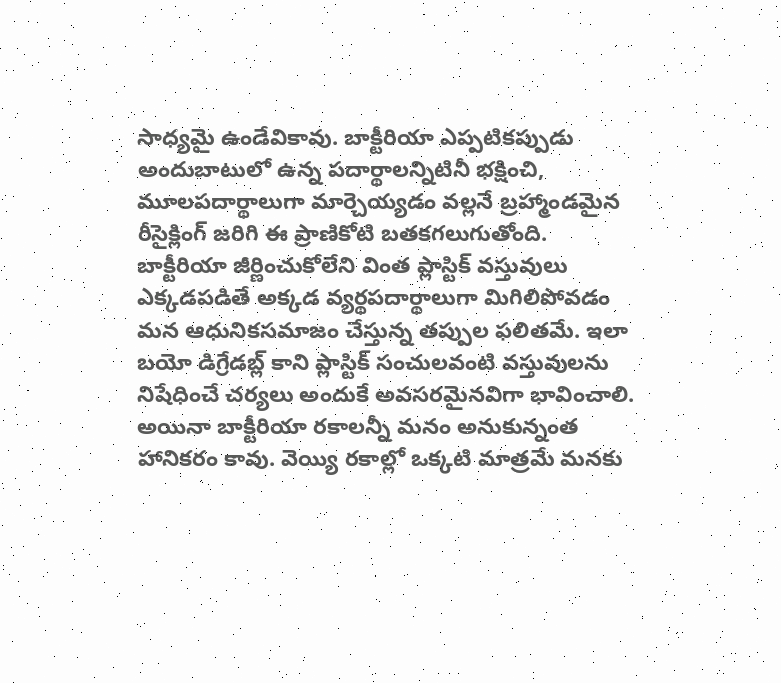సాధ్యమై ఉండేవికావు. బాక్టీరియా ఎప్పటికప్పుడు అందుబాటులో ఉన్న పదార్థాలన్నిటినీ భక్షించి, మూలపదార్థాలుగా మార్చెయ్యడం వల్లనే బ్రహ్మాండమైన రీసైక్లింగ్ జరిగి ఈ ప్రాణికోటి బతకగలుగుతోంది. బాక్టీరియా జీర్ణించుకోలేని వింత ప్లాస్టిక్ వస్తువులు ఎక్కడపడితే అక్కడ వ్యర్థపదార్థాలుగా మిగిలిపోవడం మన ఆధునికసమాజం చేస్తున్న తప్పుల ఫలితమే. ఇలా బయో డిగ్రేడబ్ల్ కాని ప్లాస్టిక్ సంచులవంటి వస్తువులను నిషేధించే చర్యలు అందుకే అవసరమైనవిగా భావించాలి.
అయినా బాక్టీరియా రకాలన్నీ మనం అనుకున్నంత హానికరం కావు. వెయ్యి రకాల్లో ఒక్కటి మాత్రమే మనకు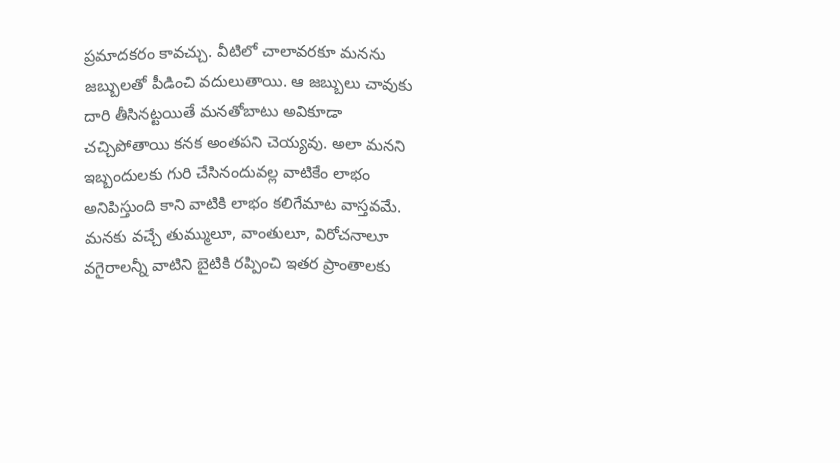ప్రమాదకరం కావచ్చు. వీటిలో చాలావరకూ మనను జబ్బులతో పీడించి వదులుతాయి. ఆ జబ్బులు చావుకు దారి తీసినట్టయితే మనతోబాటు అవికూడా చచ్చిపోతాయి కనక అంతపని చెయ్యవు. అలా మనని ఇబ్బందులకు గురి చేసినందువల్ల వాటికేం లాభం అనిపిస్తుంది కాని వాటికి లాభం కలిగేమాట వాస్తవమే. మనకు వచ్చే తుమ్ములూ, వాంతులూ, విరోచనాలూ వగైరాలన్నీ వాటిని బైటికి రప్పించి ఇతర ప్రాంతాలకు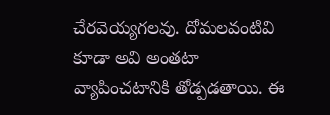చేరవెయ్యగలవు. దోమలవంటివి కూడా అవి అంతటా వ్యాపించటానికి తోడ్పడతాయి. ఈ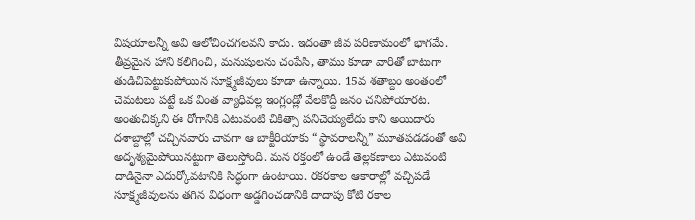విషయాలన్నీ అవి ఆలోచించగలవని కాదు. ఇదంతా జీవ పరిణామంలో భాగమే.
తీవ్రమైన హాని కలిగించి, మనుషులను చంపేసి, తాము కూడా వారితో బాటుగా తుడిచిపెట్టుకుపోయిన సూక్ష్మజీవులు కూడా ఉన్నాయి. 15వ శతాబ్దం అంతంలో చెమటలు పట్టే ఒక వింత వ్యాధివల్ల ఇంగ్లండ్లో వేలకొద్దీ జనం చనిపోయారట. అంతుచిక్కని ఈ రోగానికి ఎటువంటి చికిత్సా పనిచెయ్యలేదు కాని అయిదారు దశాబ్దాల్లో చచ్చినవారు చావగా ఆ బాక్టీరియాకు “స్థావరాలన్నీ” మూతపడడంతో అవి అదృశ్యమైపోయినట్టుగా తెలుస్తోంది. మన రక్తంలో ఉండే తెల్లకణాలు ఎటువంటి దాడినైనా ఎదుర్కోవటానికి సిద్ధంగా ఉంటాయి. రకరకాల ఆకారాల్లో వచ్చిపడే సూక్ష్మజీవులను తగిన విధంగా అడ్డగించడానికి దాదాపు కోటి రకాల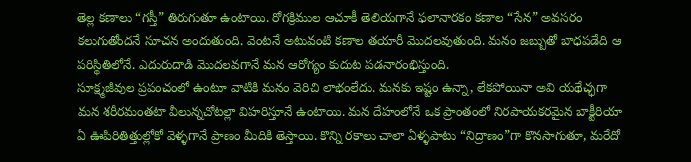తెల్ల కణాలు “గస్తీ” తిరుగుతూ ఉంటాయి. రోగక్రిముల ఆచూకీ తెలియగానే ఫలానారకం కణాల “సేన” అవసరం కలుగుతోందనే సూచన అందుతుంది. వెంటనే అటువంటి కణాల తయారీ మొదలవుతుంది. మనం జబ్బుతో బాధపడేది ఆ పరిస్థితిలోనే. ఎదురుదాడి మొదలవగానే మన ఆరోగ్యం కుదుట పడనారంభిస్తుంది.
సూక్ష్మజీవుల ప్రపంచంలో ఉంటూ వాటికి మనం వెరిచి లాభంలేదు. మనకు ఇష్టం ఉన్నా, లేకపోయినా అవి యథేచ్ఛగా మన శరీరమంతటా వీలున్నచోటల్లా విహరిస్తూనే ఉంటాయి. మన దేహంలోనే ఒక ప్రాంతంలో నిరపాయకరమైన బాక్టీరియా ఏ ఊపిరితిత్తుల్లోకో వెళ్ళగానే ప్రాణం మీదికి తెస్తాయి. కొన్ని రకాలు చాలా ఏళ్ళపాటు “నిద్రాణం”గా కొనసాగుతూ, మరేదో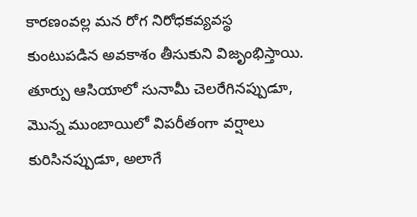కారణంవల్ల మన రోగ నిరోధకవ్యవస్థ కుంటుపడిన అవకాశం తీసుకుని విజృంభిస్తాయి. తూర్పు ఆసియాలో సునామీ చెలరేగినప్పుడూ, మొన్న ముంబాయిలో విపరీతంగా వర్షాలు కురిసినప్పుడూ, అలాగే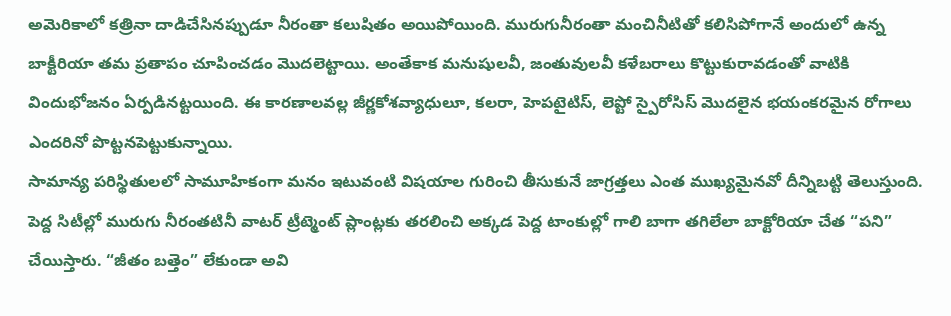అమెరికాలో కత్రినా దాడిచేసినప్పుడూ నీరంతా కలుషితం అయిపోయింది. మురుగునీరంతా మంచినీటితో కలిసిపోగానే అందులో ఉన్న బాక్టీరియా తమ ప్రతాపం చూపించడం మొదలెట్టాయి. అంతేకాక మనుషులవీ, జంతువులవీ కళేబరాలు కొట్టుకురావడంతో వాటికి విందుభోజనం ఏర్పడినట్టయింది. ఈ కారణాలవల్ల జీర్ణకోశవ్యాధులూ, కలరా, హెపటైటిస్, లెప్టో స్పైరోసిస్ మొదలైన భయంకరమైన రోగాలు ఎందరినో పొట్టనపెట్టుకున్నాయి.
సామాన్య పరిస్థితులలో సామూహికంగా మనం ఇటువంటి విషయాల గురించి తీసుకునే జాగ్రత్తలు ఎంత ముఖ్యమైనవో దీన్నిబట్టి తెలుస్తుంది. పెద్ద సిటీల్లో మురుగు నీరంతటినీ వాటర్ ట్రీట్మెంట్ ప్లాంట్లకు తరలించి అక్కడ పెద్ద టాంకుల్లో గాలి బాగా తగిలేలా బాక్టోరియా చేత “పని” చేయిస్తారు. “జీతం బత్తెం” లేకుండా అవి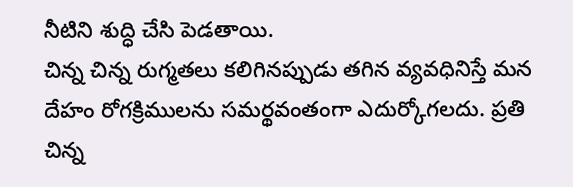నీటిని శుద్ధి చేసి పెడతాయి.
చిన్న చిన్న రుగ్మతలు కలిగినప్పుడు తగిన వ్యవధినిస్తే మన దేహం రోగక్రిములను సమర్థవంతంగా ఎదుర్కోగలదు. ప్రతి చిన్న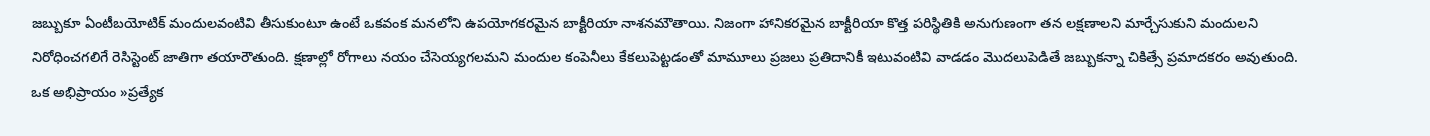జబ్బుకూ ఏంటీబయోటిక్ మందులవంటివి తీసుకుంటూ ఉంటే ఒకవంక మనలోని ఉపయోగకరమైన బాక్టీరియా నాశనమౌతాయి. నిజంగా హానికరమైన బాక్టీరియా కొత్త పరిస్థితికి అనుగుణంగా తన లక్షణాలని మార్చేసుకుని మందులని నిరోధించగలిగే రెసిస్టెంట్ జాతిగా తయారౌతుంది. క్షణాల్లో రోగాలు నయం చేసెయ్యగలమని మందుల కంపెనీలు కేకలుపెట్టడంతో మామూలు ప్రజలు ప్రతిదానికీ ఇటువంటివి వాడడం మొదలుపెడితే జబ్బుకన్నా చికిత్సే ప్రమాదకరం అవుతుంది.
ఒక అభిప్రాయం »ప్రత్యేక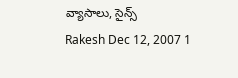వ్యాసాలు, సైన్స్
Rakesh Dec 12, 2007 1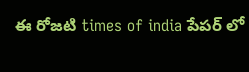ఈ రోజటి times of india పేపర్ లో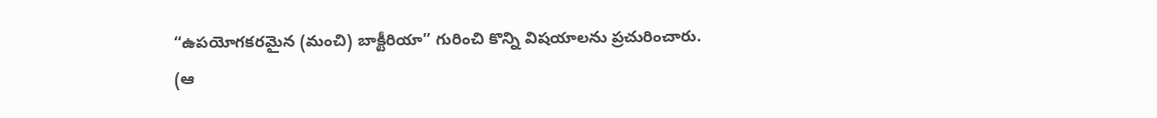“ఉపయోగకరమైన (మంచి) బాక్టీరియా” గురించి కొన్ని విషయాలను ప్రచురించారు.
(ఆ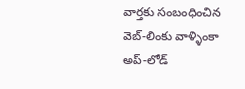వార్తకు సంబంధించిన వెబ్-లింకు వాళ్ళింకా అప్-లోడ్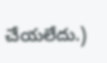చేయలేదు.)